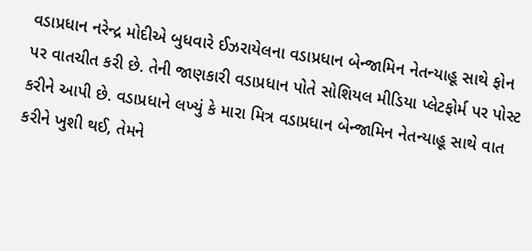વડાપ્રધાન નરેન્દ્ર મોદીએ બુધવારે ઈઝરાયેલના વડાપ્રધાન બેન્જામિન નેતન્યાહૂ સાથે ફોન પર વાતચીત કરી છે. તેની જાણકારી વડાપ્રધાન પોતે સોશિયલ મીડિયા પ્લેટફોર્મ પર પોસ્ટ કરીને આપી છે. વડાપ્રધાને લખ્યું કે મારા મિત્ર વડાપ્રધાન બેન્જામિન નેતન્યાહૂ સાથે વાત કરીને ખુશી થઈ, તેમને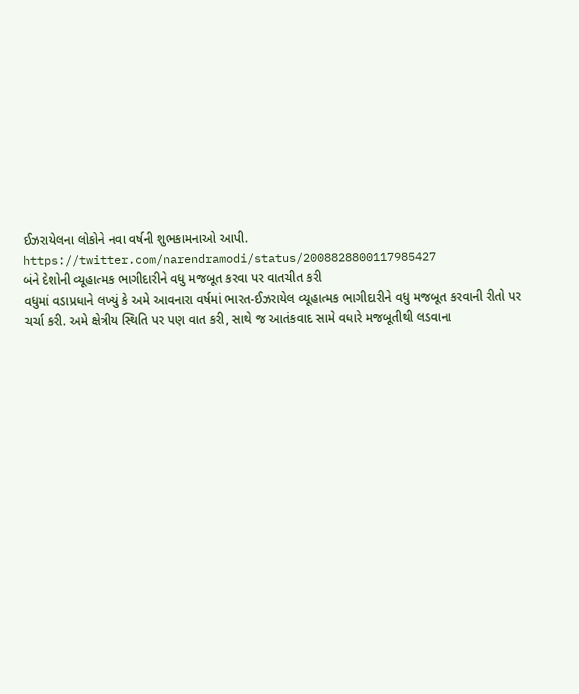ઈઝરાયેલના લોકોને નવા વર્ષની શુભકામનાઓ આપી.
https://twitter.com/narendramodi/status/2008828800117985427
બંને દેશોની વ્યૂહાત્મક ભાગીદારીને વધુ મજબૂત કરવા પર વાતચીત કરી
વધુમાં વડાપ્રધાને લખ્યું કે અમે આવનારા વર્ષમાં ભારત-ઈઝરાયેલ વ્યૂહાત્મક ભાગીદારીને વધુ મજબૂત કરવાની રીતો પર ચર્ચા કરી. અમે ક્ષેત્રીય સ્થિતિ પર પણ વાત કરી, સાથે જ આતંકવાદ સામે વધારે મજબૂતીથી લડવાના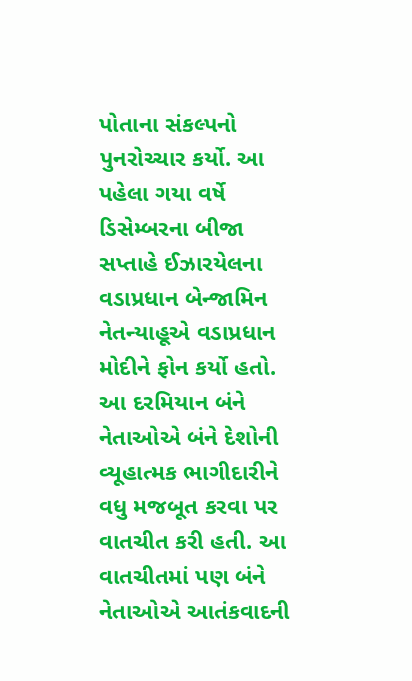પોતાના સંકલ્પનો પુનરોચ્ચાર કર્યો. આ પહેલા ગયા વર્ષે ડિસેમ્બરના બીજા સપ્તાહે ઈઝારયેલના વડાપ્રધાન બેન્જામિન નેતન્યાહૂએ વડાપ્રધાન મોદીને ફોન કર્યો હતો. આ દરમિયાન બંને નેતાઓએ બંને દેશોની વ્યૂહાત્મક ભાગીદારીને વધુ મજબૂત કરવા પર વાતચીત કરી હતી. આ વાતચીતમાં પણ બંને નેતાઓએ આતંકવાદની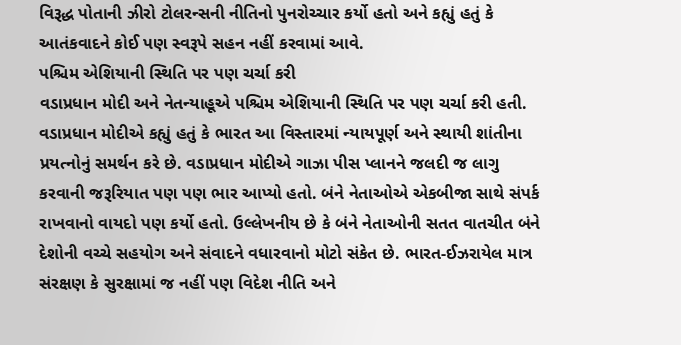વિરૂદ્ધ પોતાની ઝીરો ટોલરન્સની નીતિનો પુનરોચ્ચાર કર્યો હતો અને કહ્યું હતું કે આતંકવાદને કોઈ પણ સ્વરૂપે સહન નહીં કરવામાં આવે.
પશ્ચિમ એશિયાની સ્થિતિ પર પણ ચર્ચા કરી
વડાપ્રધાન મોદી અને નેતન્યાહૂએ પશ્ચિમ એશિયાની સ્થિતિ પર પણ ચર્ચા કરી હતી. વડાપ્રધાન મોદીએ કહ્યું હતું કે ભારત આ વિસ્તારમાં ન્યાયપૂર્ણ અને સ્થાયી શાંતીના પ્રયત્નોનું સમર્થન કરે છે. વડાપ્રધાન મોદીએ ગાઝા પીસ પ્લાનને જલદી જ લાગુ કરવાની જરૂરિયાત પણ પણ ભાર આપ્યો હતો. બંને નેતાઓએ એકબીજા સાથે સંપર્ક રાખવાનો વાયદો પણ કર્યો હતો. ઉલ્લેખનીય છે કે બંને નેતાઓની સતત વાતચીત બંને દેશોની વચ્ચે સહયોગ અને સંવાદને વધારવાનો મોટો સંકેત છે. ભારત-ઈઝરાયેલ માત્ર સંરક્ષણ કે સુરક્ષામાં જ નહીં પણ વિદેશ નીતિ અને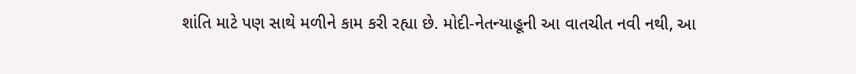શાંતિ માટે પણ સાથે મળીને કામ કરી રહ્યા છે. મોદી-નેતન્યાહૂની આ વાતચીત નવી નથી, આ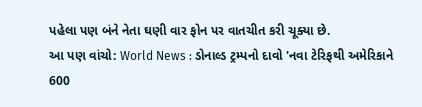પહેલા પણ બંને નેતા ઘણી વાર ફોન પર વાતચીત કરી ચૂક્યા છે.
આ પણ વાંચો: World News : ડોનાલ્ડ ટ્રમ્પનો દાવો 'નવા ટેરિફથી અમેરિકાને 600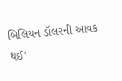બિલિયન ડૉલરની આવક થઈ'